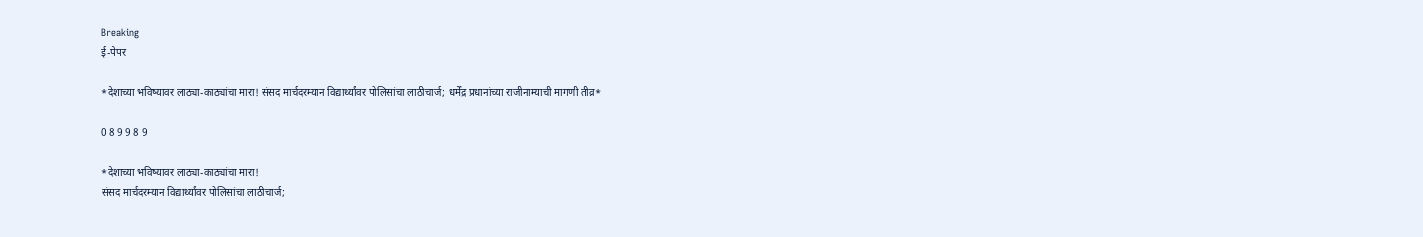Breaking
ई-पेपर

*देशाच्या भविष्यावर लाठ्या-काठ्यांचा मारा! संसद मार्चदरम्यान विद्यार्थ्यांवर पोलिसांचा लाठीचार्ज; धर्मेंद्र प्रधानांच्या राजीनाम्याची मागणी तीव्र*

0 8 9 9 8 9

*देशाच्या भविष्यावर लाठ्या-काठ्यांचा मारा!
संसद मार्चदरम्यान विद्यार्थ्यांवर पोलिसांचा लाठीचार्ज;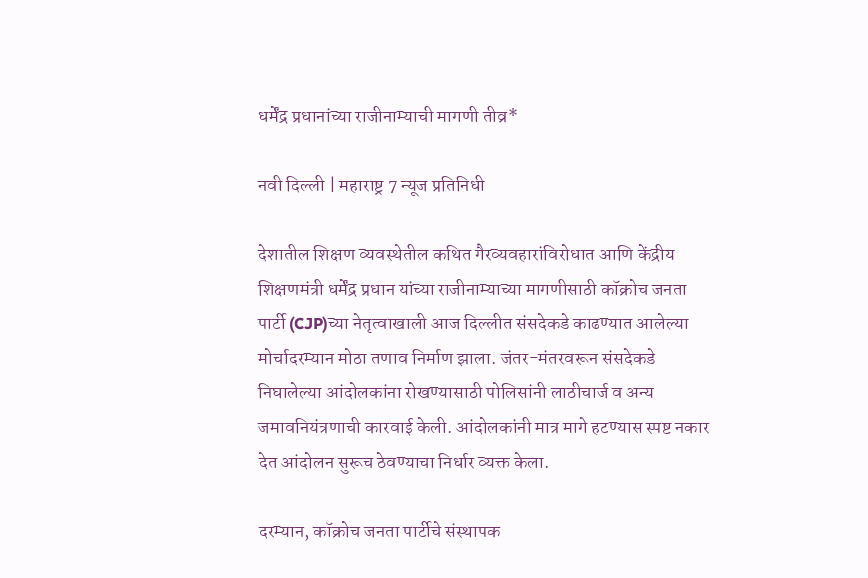धर्मेंद्र प्रधानांच्या राजीनाम्याची मागणी तीव्र*

नवी दिल्ली | महाराष्ट्र 7 न्यूज प्रतिनिधी

देशातील शिक्षण व्यवस्थेतील कथित गैरव्यवहारांविरोधात आणि केंद्रीय शिक्षणमंत्री धर्मेंद्र प्रधान यांच्या राजीनाम्याच्या मागणीसाठी कॉक्रोच जनता पार्टी (CJP)च्या नेतृत्वाखाली आज दिल्लीत संसदेकडे काढण्यात आलेल्या मोर्चादरम्यान मोठा तणाव निर्माण झाला. जंतर-मंतरवरून संसदेकडे निघालेल्या आंदोलकांना रोखण्यासाठी पोलिसांनी लाठीचार्ज व अन्य जमावनियंत्रणाची कारवाई केली. आंदोलकांनी मात्र मागे हटण्यास स्पष्ट नकार देत आंदोलन सुरूच ठेवण्याचा निर्धार व्यक्त केला.

दरम्यान, कॉक्रोच जनता पार्टीचे संस्थापक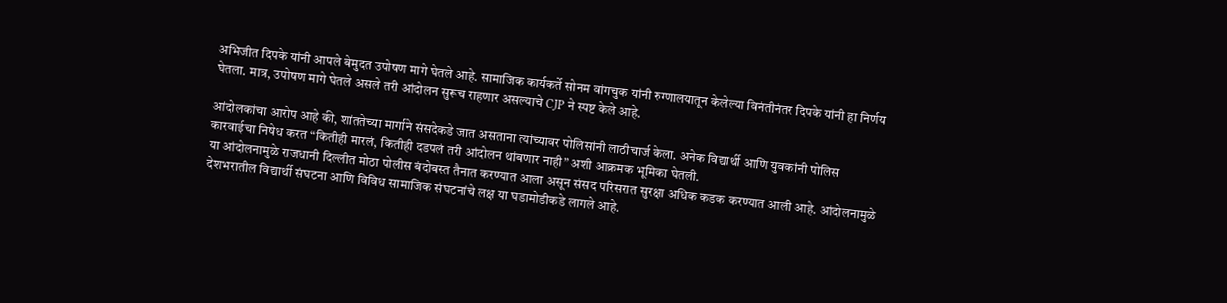अभिजीत दिपके यांनी आपले बेमुदत उपोषण मागे घेतले आहे. सामाजिक कार्यकर्ते सोनम वांगचुक यांनी रुग्णालयातून केलेल्या विनंतीनंतर दिपके यांनी हा निर्णय घेतला. मात्र, उपोषण मागे घेतले असले तरी आंदोलन सुरूच राहणार असल्याचे CJP ने स्पष्ट केले आहे.

आंदोलकांचा आरोप आहे की, शांततेच्या मार्गाने संसदेकडे जात असताना त्यांच्यावर पोलिसांनी लाठीचार्ज केला. अनेक विद्यार्थी आणि युवकांनी पोलिस कारवाईचा निषेध करत “कितीही मारलं, कितीही दडपलं तरी आंदोलन थांबणार नाही” अशी आक्रमक भूमिका घेतली.
या आंदोलनामुळे राजधानी दिल्लीत मोठा पोलीस बंदोबस्त तैनात करण्यात आला असून संसद परिसरात सुरक्षा अधिक कडक करण्यात आली आहे. आंदोलनामुळे देशभरातील विद्यार्थी संघटना आणि विविध सामाजिक संघटनांचे लक्ष या घडामोडीकडे लागले आहे.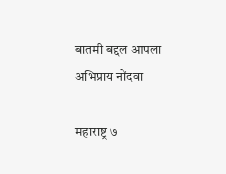बातमी बद्दल आपला अभिप्राय नोंदवा

महाराष्ट्र ७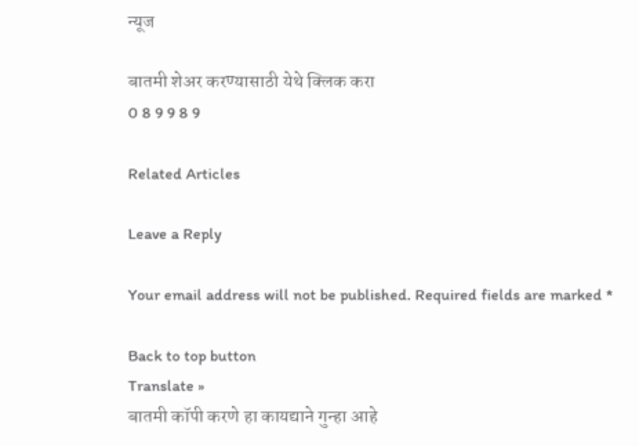न्यूज

बातमी शेअर करण्यासाठी येथे क्लिक करा
0 8 9 9 8 9

Related Articles

Leave a Reply

Your email address will not be published. Required fields are marked *

Back to top button
Translate »
बातमी कॉपी करणे हा कायद्याने गुन्हा आहे